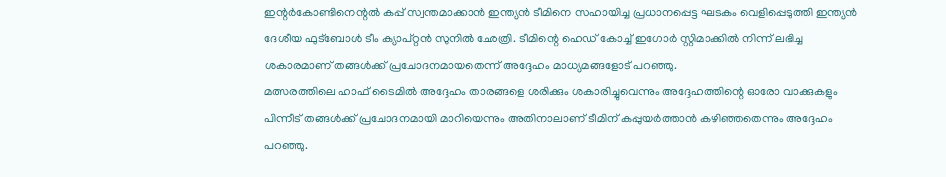ഇന്റർകോണ്ടിനെന്റൽ കപ്പ് സ്വന്തമാക്കാൻ ഇന്ത്യൻ ടീമിനെ സഹായിച്ച പ്രധാനപ്പെട്ട ഘടകം വെളിപ്പെടുത്തി ഇന്ത്യൻ ദേശീയ ഫുട്ബോൾ ടീം ക്യാപ്റ്റൻ സുനിൽ ഛേത്രി. ടീമിന്റെ ഹെഡ് കോച്ച് ഇഗോർ സ്റ്റിമാക്കിൽ നിന്ന് ലഭിച്ച ശകാരമാണ് തങ്ങൾക്ക് പ്രചോദനമായതെന്ന് അദ്ദേഹം മാധ്യമങ്ങളോട് പറഞ്ഞു.
മത്സരത്തിലെ ഹാഫ് ടൈമിൽ അദ്ദേഹം താരങ്ങളെ ശരിക്കും ശകാരിച്ചുവെന്നും അദ്ദേഹത്തിന്റെ ഓരോ വാക്കുകളും പിന്നീട് തങ്ങൾക്ക് പ്രചോദനമായി മാറിയെന്നും അതിനാലാണ് ടീമിന് കപ്പുയർത്താൻ കഴിഞ്ഞതെന്നും അദ്ദേഹം പറഞ്ഞു.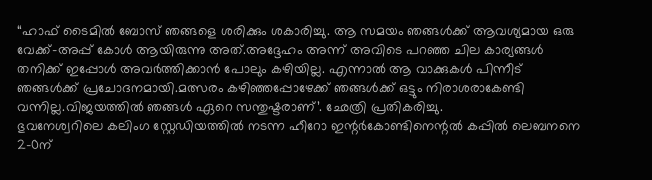“ഹാഫ് ടൈമിൽ ബോസ് ഞങ്ങളെ ശരിക്കും ശകാരിച്ചു. ആ സമയം ഞങ്ങൾക്ക് ആവശ്യമായ ഒരു വേക്ക്-അപ്പ് കോൾ ആയിരുന്നു അത്.അദ്ദേഹം അന്ന് അവിടെ പറഞ്ഞ ചില കാര്യങ്ങൾ തനിക്ക് ഇപ്പോൾ അവർത്തിക്കാൻ പോലും കഴിയില്ല. എന്നാൽ ആ വാക്കുകൾ പിന്നീട് ഞങ്ങൾക്ക് പ്രചോദനമായി.മത്സരം കഴിഞ്ഞപ്പോഴേക്ക് ഞങ്ങൾക്ക് ഒട്ടും നിരാശരാകേണ്ടി വന്നില്ല.വിജയത്തിൽ ഞങ്ങൾ ഏറെ സന്തുഷ്ടരാണ്’. ഛേത്രി പ്രതികരിച്ചു.
ഭുവനേശ്വറിലെ കലിംഗ സ്റ്റേഡിയത്തിൽ നടന്ന ഹീറോ ഇന്റർകോണ്ടിനെന്റൽ കപ്പിൽ ലെബനനെ 2-0ന്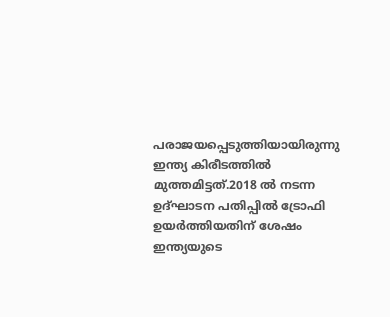പരാജയപ്പെടുത്തിയായിരുന്നു ഇന്ത്യ കിരീടത്തിൽ മുത്തമിട്ടത്.2018 ൽ നടന്ന ഉദ്ഘാടന പതിപ്പിൽ ട്രോഫി ഉയർത്തിയതിന് ശേഷം ഇന്ത്യയുടെ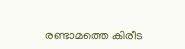രണ്ടാമത്തെ കിരീട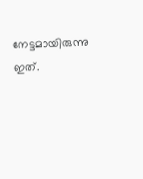നേട്ടമായിരുന്നു ഇത്.